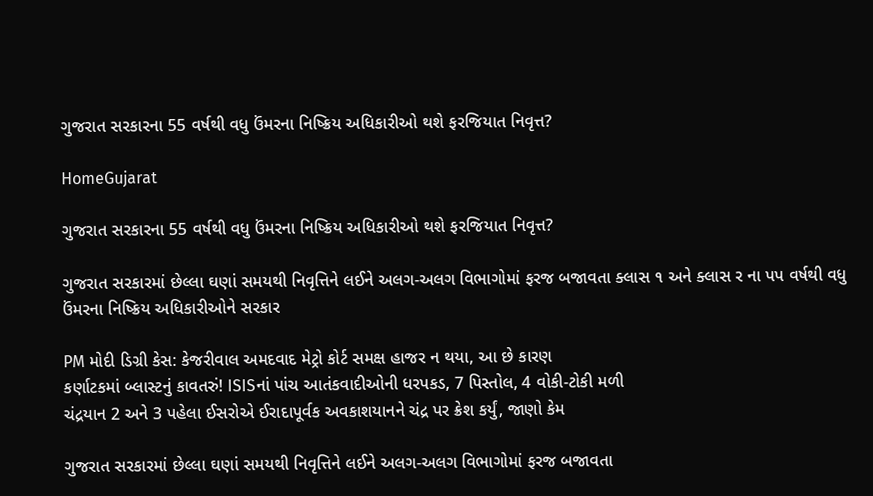ગુજરાત સરકારના 55 વર્ષથી વધુ ઉંમરના નિષ્ક્રિય અધિકારીઓ થશે ફરજિયાત નિવૃત્ત?

HomeGujarat

ગુજરાત સરકારના 55 વર્ષથી વધુ ઉંમરના નિષ્ક્રિય અધિકારીઓ થશે ફરજિયાત નિવૃત્ત?

ગુજરાત સરકારમાં છેલ્લા ઘણાં સમયથી નિવૃત્તિને લઈને અલગ-અલગ વિભાગોમાં ફરજ બજાવતા ક્લાસ ૧ અને ક્લાસ ર ના પપ વર્ષથી વધુ ઉંમરના નિષ્ક્રિય અધિકારીઓને સરકાર

PM મોદી ડિગ્રી કેસ: કેજરીવાલ અમદવાદ મેટ્રો કોર્ટ સમક્ષ હાજર ન થયા, આ છે કારણ
કર્ણાટકમાં બ્લાસ્ટનું કાવતરું! ISISનાં પાંચ આતંકવાદીઓની ધરપકડ, 7 પિસ્તોલ, 4 વોકી-ટોકી મળી
ચંદ્રયાન 2 અને 3 પહેલા ઈસરોએ ઈરાદાપૂર્વક અવકાશયાનને ચંદ્ર પર ક્રેશ કર્યું, જાણો કેમ

ગુજરાત સરકારમાં છેલ્લા ઘણાં સમયથી નિવૃત્તિને લઈને અલગ-અલગ વિભાગોમાં ફરજ બજાવતા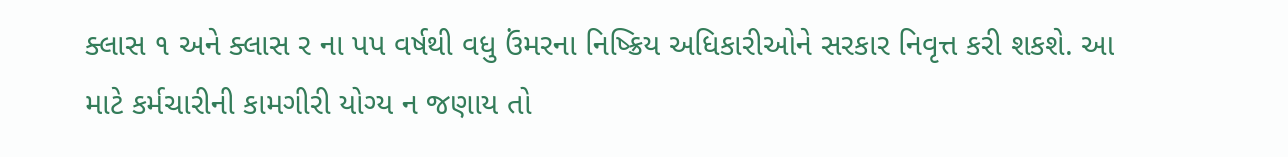ક્લાસ ૧ અને ક્લાસ ર ના પપ વર્ષથી વધુ ઉંમરના નિષ્ક્રિય અધિકારીઓને સરકાર નિવૃત્ત કરી શકશે. આ માટે કર્મચારીની કામગીરી યોગ્ય ન જણાય તો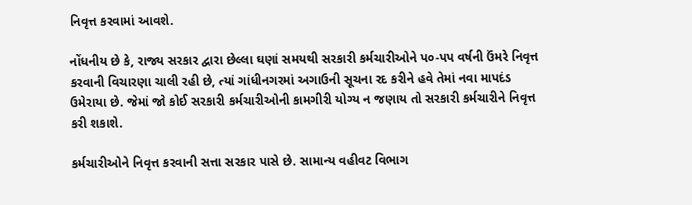નિવૃત્ત કરવામાં આવશે.

નોંધનીય છે કે, રાજ્ય સરકાર દ્વારા છેલ્લા ઘણાં સમયથી સરકારી કર્મચારીઓને પ૦-પપ વર્ષની ઉંમરે નિવૃત્ત કરવાની વિચારણા ચાલી રહી છે, ત્યાં ગાંધીનગરમાં અગાઉની સૂચના રદ કરીને હવે તેમાં નવા માપદંડ ઉમેરાયા છે. જેમાં જો કોઈ સરકારી કર્મચારીઓની કામગીરી યોગ્ય ન જણાય તો સરકારી કર્મચારીને નિવૃત્ત કરી શકાશે.

કર્મચારીઓને નિવૃત્ત કરવાની સત્તા સરકાર પાસે છે. સામાન્ય વહીવટ વિભાગ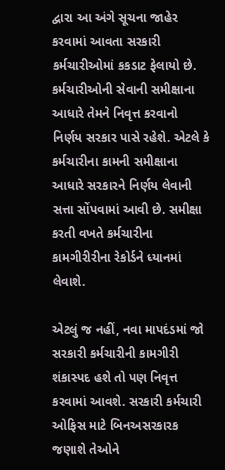દ્વારા આ અંગે સૂચના જાહેર કરવામાં આવતા સરકારી કર્મચારીઓમાં કકડાટ ફેલાયો છે. કર્મચારીઓની સેવાની સમીક્ષાના આધારે તેમને નિવૃત્ત કરવાનો નિર્ણય સરકાર પાસે રહેશે. એટલે કે કર્મચારીના કામની સમીક્ષાના આધારે સરકારને નિર્ણય લેવાની સત્તા સોંપવામાં આવી છે. સમીક્ષા કરતી વખતે કર્મચારીના કામગીરીરીના રેકોર્ડને ધ્યાનમાં લેવાશે.

એટલું જ નહીં, નવા માપદંડમાં જો સરકારી કર્મચારીની કામગીરી શંકાસ્પદ હશે તો પણ નિવૃત્ત કરવામાં આવશે. સરકારી કર્મચારી ઓફિસ માટે બિનઅસરકારક જણાશે તેઓને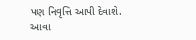પણ નિવૃત્તિ આપી દેવાશે. આવા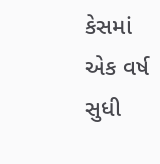કેસમાં એક વર્ષ સુધી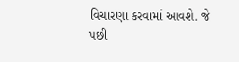વિચારણા કરવામાં આવશે. જે પછી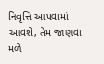નિવૃત્તિ આપવામાં આવશે, તેમ જાણવા મળે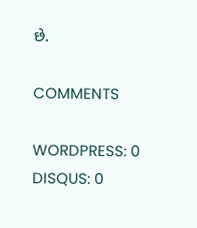છે.

COMMENTS

WORDPRESS: 0
DISQUS: 0